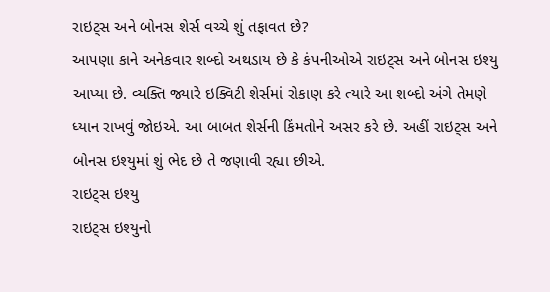રાઇટ્સ અને બોનસ શેર્સ વચ્ચે શું તફાવત છે?
આપણા કાને અનેકવાર શબ્દો અથડાય છે કે કંપનીઓએ રાઇટ્સ અને બોનસ ઇશ્યુ આપ્યા છે. વ્યક્તિ જ્યારે ઇક્વિટી શેર્સમાં રોકાણ કરે ત્યારે આ શબ્દો અંગે તેમણે ધ્યાન રાખવું જોઇએ. આ બાબત શેર્સની કિંમતોને અસર કરે છે. અહીં રાઇટ્સ અને બોનસ ઇશ્યુમાં શું ભેદ છે તે જણાવી રહ્યા છીએ.
રાઇટ્સ ઇશ્યુ
રાઇટ્સ ઇશ્યુનો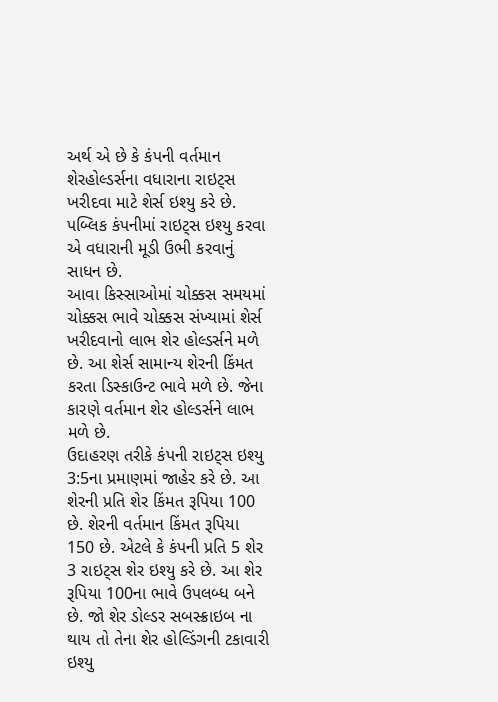અર્થ એ છે કે કંપની વર્તમાન શેરહોલ્ડર્સના વધારાના રાઇટ્સ ખરીદવા માટે શેર્સ ઇશ્યુ કરે છે. પબ્લિક કંપનીમાં રાઇટ્સ ઇશ્યુ કરવા એ વધારાની મૂડી ઉભી કરવાનું સાધન છે.
આવા કિસ્સાઓમાં ચોક્કસ સમયમાં ચોક્કસ ભાવે ચોક્કસ સંખ્યામાં શેર્સ ખરીદવાનો લાભ શેર હોલ્ડર્સને મળે છે. આ શેર્સ સામાન્ય શેરની કિંમત કરતા ડિસ્કાઉન્ટ ભાવે મળે છે. જેના કારણે વર્તમાન શેર હોલ્ડર્સને લાભ મળે છે.
ઉદાહરણ તરીકે કંપની રાઇટ્સ ઇશ્યુ 3:5ના પ્રમાણમાં જાહેર કરે છે. આ શેરની પ્રતિ શેર કિંમત રૂપિયા 100 છે. શેરની વર્તમાન કિંમત રૂપિયા 150 છે. એટલે કે કંપની પ્રતિ 5 શેર 3 રાઇટ્સ શેર ઇશ્યુ કરે છે. આ શેર રૂપિયા 100ના ભાવે ઉપલબ્ધ બને છે. જો શેર ડોલ્ડર સબસ્ક્રાઇબ ના થાય તો તેના શેર હોલ્ડિંગની ટકાવારી ઇશ્યુ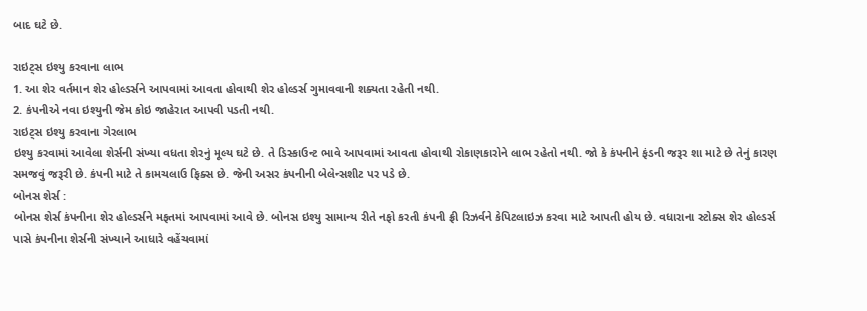બાદ ઘટે છે.

રાઇટ્સ ઇશ્યુ કરવાના લાભ
1. આ શેર વર્તમાન શેર હોલ્ડર્સને આપવામાં આવતા હોવાથી શેર હોલ્ડર્સ ગુમાવવાની શક્યતા રહેતી નથી.
2. કંપનીએ નવા ઇશ્યુની જેમ કોઇ જાહેરાત આપવી પડતી નથી.
રાઇટ્સ ઇશ્યુ કરવાના ગેરલાભ
ઇશ્યુ કરવામાં આવેલા શેર્સની સંખ્યા વધતા શેરનું મૂલ્ય ઘટે છે. તે ડિસ્કાઉન્ટ ભાવે આપવામાં આવતા હોવાથી રોકાણકારોને લાભ રહેતો નથી. જો કે કંપનીને ફંડની જરૂર શા માટે છે તેનું કારણ સમજવું જરૂરી છે. કંપની માટે તે કામચલાઉ ફિક્સ છે. જેની અસર કંપનીની બેલેન્સશીટ પર પડે છે.
બોનસ શેર્સ :
બોનસ શેર્સ કંપનીના શેર હોલ્ડર્સને મફતમાં આપવામાં આવે છે. બોનસ ઇશ્યુ સામાન્ય રીતે નફો કરતી કંપની ફ્રી રિઝર્વને કેપિટલાઇઝ કરવા માટે આપતી હોય છે. વધારાના સ્ટોક્સ શેર હોલ્ડર્સ પાસે કંપનીના શેર્સની સંખ્યાને આધારે વહેંચવામાં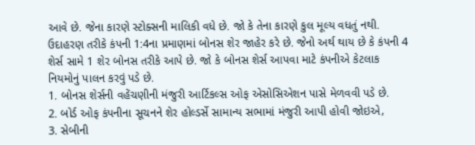આવે છે. જેના કારણે સ્ટોક્સની માલિકી વધે છે. જો કે તેના કારણે કુલ મૂલ્ય વધતું નથી.
ઉદાહરણ તરીકે કંપની 1:4ના પ્રમાણમાં બોનસ શેર જાહેર કરે છે. જેનો અર્થ થાય છે કે કંપની 4 શેર્સ સામે 1 શેર બોનસ તરીકે આપે છે. જો કે બોનસ શેર્સ આપવા માટે કંપનીએ કેટલાક નિયમોનું પાલન કરવું પડે છે.
1. બોનસ શેર્સની વહેંચણીની મંજુરી આર્ટિકલ્સ ઓફ એસોસિએશન પાસે મેળવવી પડે છે.
2. બોર્ડ ઓફ કંપનીના સૂચનને શેર હોલ્ડર્સે સામાન્ય સભામાં મંજુરી આપી હોવી જોઇએ,
3. સેબીની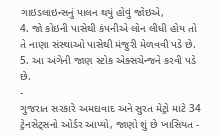ગાઇડલાઇન્સનું પાલન થયું હોવું જોઇએ,
4. જો કોઇની પાસેથી કંપનીએ લોન લીધી હોય તો તે નાણા સંસ્થાઓ પાસેથી મંજુરી મેળવવી પડે છે.
5. આ અંગેની જાણ સ્ટોક એક્સચેન્જને કરવી પડે છે.
-
ગુજરાત સરકારે અમદાવાદ અને સુરત મેટ્રો માટે 34 ટ્રેનસેટ્સનો ઓર્ડર આપ્યો, જાણો શું છે ખાસિયત -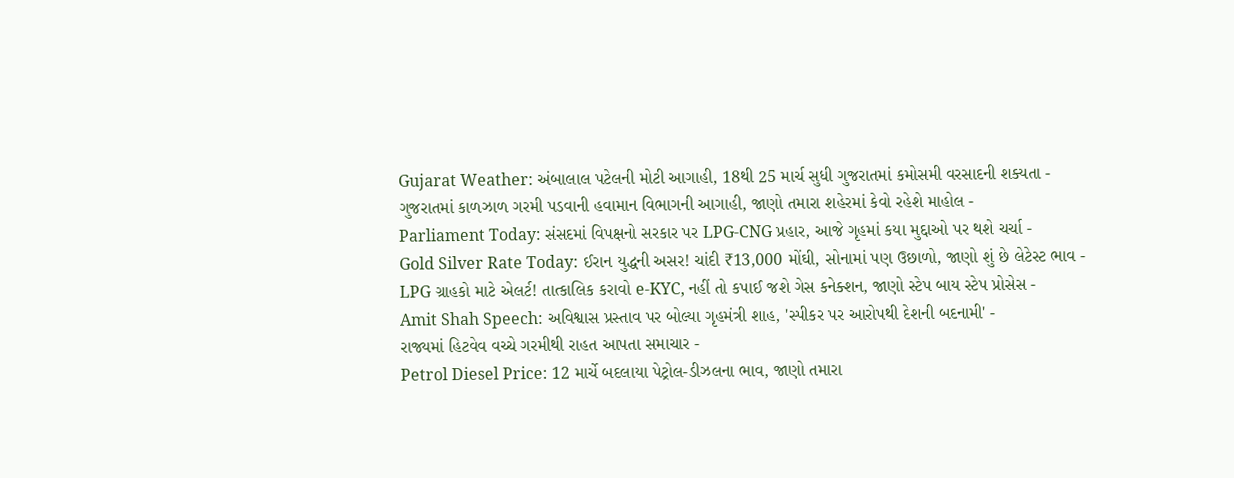Gujarat Weather: અંબાલાલ પટેલની મોટી આગાહી, 18થી 25 માર્ચ સુધી ગુજરાતમાં કમોસમી વરસાદની શક્યતા -
ગુજરાતમાં કાળઝાળ ગરમી પડવાની હવામાન વિભાગની આગાહી, જાણો તમારા શહેરમાં કેવો રહેશે માહોલ -
Parliament Today: સંસદમાં વિપક્ષનો સરકાર પર LPG-CNG પ્રહાર, આજે ગૃહમાં કયા મુદ્દાઓ પર થશે ચર્ચા -
Gold Silver Rate Today: ઈરાન યુદ્ધની અસર! ચાંદી ₹13,000 મોંઘી, સોનામાં પણ ઉછાળો, જાણો શું છે લેટેસ્ટ ભાવ -
LPG ગ્રાહકો માટે એલર્ટ! તાત્કાલિક કરાવો e-KYC, નહીં તો કપાઈ જશે ગેસ કનેક્શન, જાણો સ્ટેપ બાય સ્ટેપ પ્રોસેસ -
Amit Shah Speech: અવિશ્વાસ પ્રસ્તાવ પર બોલ્યા ગૃહમંત્રી શાહ, 'સ્પીકર પર આરોપથી દેશની બદનામી' -
રાજ્યમાં હિટવેવ વચ્ચે ગરમીથી રાહત આપતા સમાચાર -
Petrol Diesel Price: 12 માર્ચે બદલાયા પેટ્રોલ-ડીઝલના ભાવ, જાણો તમારા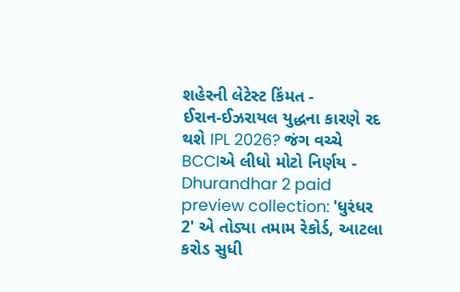શહેરની લેટેસ્ટ કિંમત -
ઈરાન-ઈઝરાયલ યુદ્ધના કારણે રદ થશે IPL 2026? જંગ વચ્ચે BCCIએ લીધો મોટો નિર્ણય -
Dhurandhar 2 paid preview collection: 'ધુરંધર 2' એ તોડ્યા તમામ રેકોર્ડ, આટલા કરોડ સુધી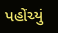પહોંચ્યું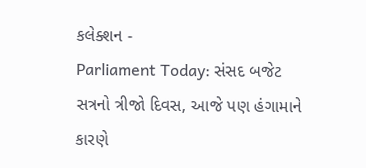કલેક્શન -
Parliament Today: સંસદ બજેટ સત્રનો ત્રીજો દિવસ, આજે પણ હંગામાને કારણે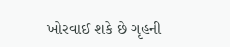ખોરવાઈ શકે છે ગૃહની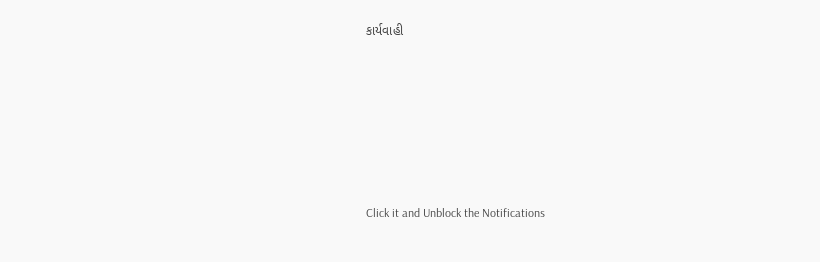કાર્યવાહી











Click it and Unblock the Notifications